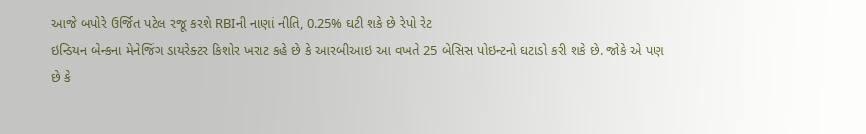આજે બપોરે ઉર્જિત પટેલ રજૂ કરશે RBIની નાણાં નીતિ, 0.25% ઘટી શકે છે રેપો રેટ
ઇન્ડિયન બેન્કના મેનેજિંગ ડાયરેક્ટર કિશોર ખરાટ કહે છે કે આરબીઆઇ આ વખતે 25 બેસિસ પોઇન્ટનો ઘટાડો કરી શકે છે. જોકે એ પણ છે કે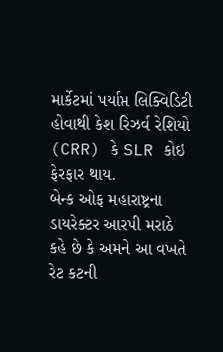માર્કેટમાં પર્યાપ્ત લિક્વિડિટી હોવાથી કેશ રિઝર્વ રેશિયો (CRR) કે SLR કોઇ ફેરફાર થાય.
બેન્ક ઓફ મહારાષ્ટ્રના ડાયરેક્ટર આરપી મરાઠે કહે છે કે અમને આ વખતે રેટ કટની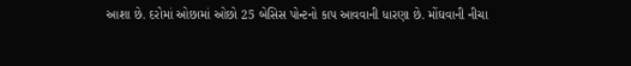આશા છે. દરોમાં ઓછામાં ઓછો 25 બેસિસ પોન્ટનો કાપ આવવાની ધારણા છે. મોંઘવાની નીચા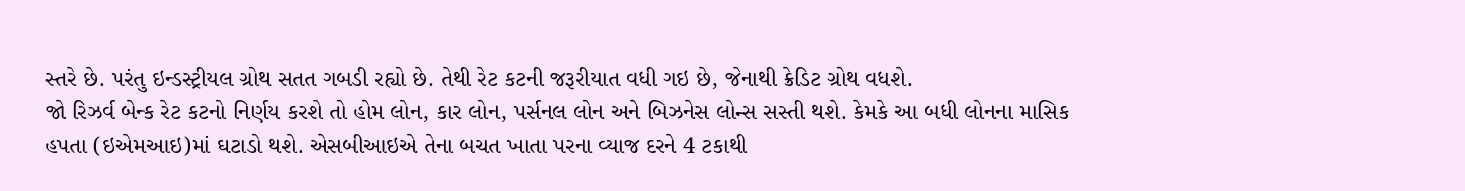સ્તરે છે. પરંતુ ઇન્ડસ્ટ્રીયલ ગ્રોથ સતત ગબડી રહ્યો છે. તેથી રેટ કટની જરૂરીયાત વધી ગઇ છે, જેનાથી ક્રેડિટ ગ્રોથ વધશે.
જો રિઝર્વ બેન્ક રેટ કટનો નિર્ણય કરશે તો હોમ લોન, કાર લોન, પર્સનલ લોન અને બિઝનેસ લોન્સ સસ્તી થશે. કેમકે આ બધી લોનના માસિક હપતા (ઇએમઆઇ)માં ઘટાડો થશે. એસબીઆઇએ તેના બચત ખાતા પરના વ્યાજ દરને 4 ટકાથી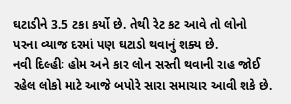ઘટાડીને 3.5 ટકા કર્યો છે. તેથી રેટ કટ આવે તો લોનો પરના વ્યાજ દરમાં પણ ઘટાડો થવાનું શક્ય છે.
નવી દિલ્હીઃ હોમ અને કાર લોન સસ્તી થવાની રાહ જોઈ રહેલ લોકો માટે આજે બપોરે સારા સમાચાર આવી શકે છે.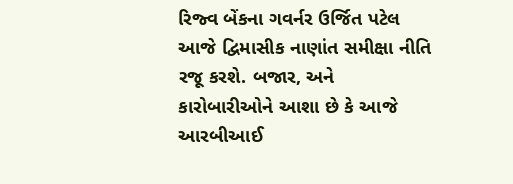રિજ્વ બેંકના ગવર્નર ઉર્જિત પટેલ આજે દ્વિમાસીક નાણાંત સમીક્ષા નીતિ રજૂ કરશે. બજાર, અને કારોબારીઓને આશા છે કે આજે આરબીઆઈ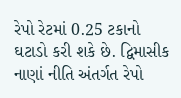રેપો રેટમાં 0.25 ટકાનો ઘટાડો કરી શકે છે. દ્વિમાસીક નાણાં નીતિ અંતર્ગત રેપો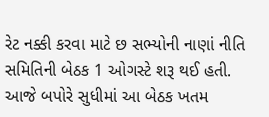રેટ નક્કી કરવા માટે છ સભ્યોની નાણાં નીતિ સમિતિની બેઠક 1 ઓગસ્ટે શરૂ થઈ હતી. આજે બપોરે સુધીમાં આ બેઠક ખતમ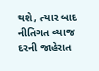થશે, ત્યાર બાદ નીતિગત વ્યાજ દરની જાહેરાત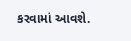કરવામાં આવશે.